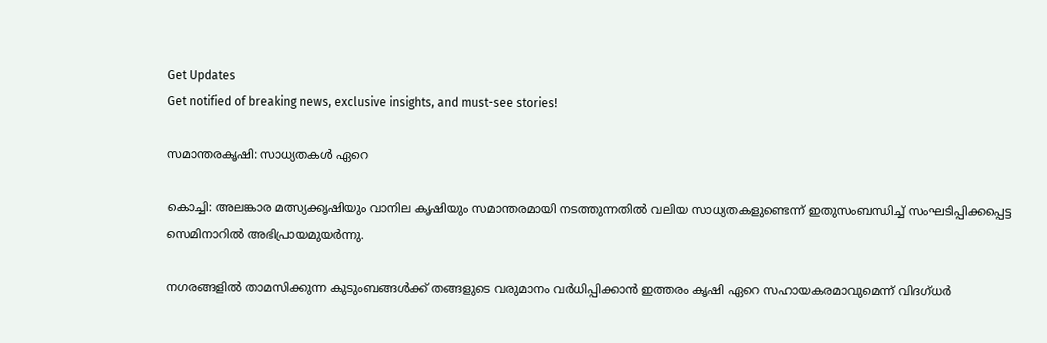Get Updates
Get notified of breaking news, exclusive insights, and must-see stories!

സമാന്തരകൃഷി: സാധ്യതകള്‍ ഏറെ

കൊച്ചി: അലങ്കാര മത്സ്യക്കൃഷിയും വാനില കൃഷിയും സമാന്തരമായി നടത്തുന്നതില്‍ വലിയ സാധ്യതകളുണ്ടെന്ന് ഇതുസംബന്ധിച്ച് സംഘടിപ്പിക്കപ്പെട്ട സെമിനാറില്‍ അഭിപ്രായമുയര്‍ന്നു.

നഗരങ്ങളില്‍ താമസിക്കുന്ന കുടുംബങ്ങള്‍ക്ക് തങ്ങളുടെ വരുമാനം വര്‍ധിപ്പിക്കാന്‍ ഇത്തരം കൃഷി ഏറെ സഹായകരമാവുമെന്ന് വിദഗ്ധര്‍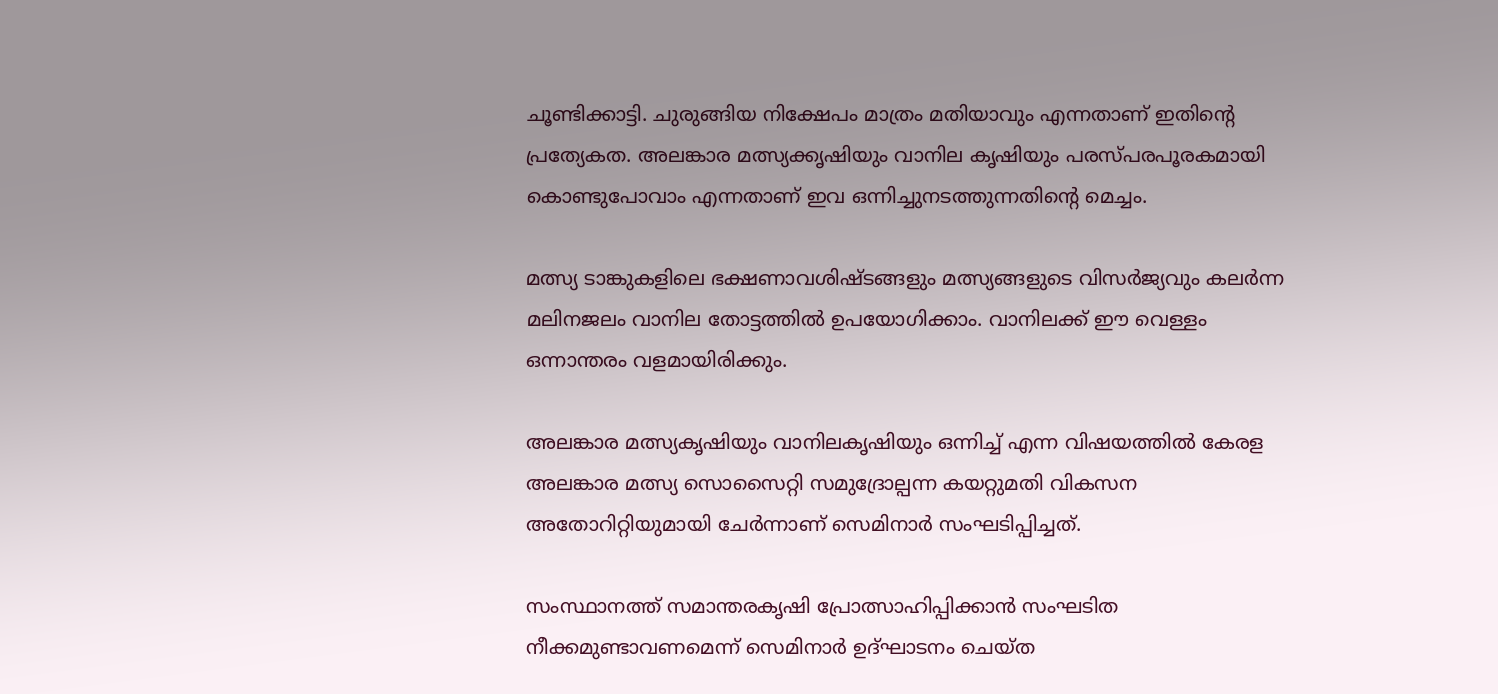ചൂണ്ടിക്കാട്ടി. ചുരുങ്ങിയ നിക്ഷേപം മാത്രം മതിയാവും എന്നതാണ് ഇതിന്റെ പ്രത്യേകത. അലങ്കാര മത്സ്യക്കൃഷിയും വാനില കൃഷിയും പരസ്പരപൂരകമായി കൊണ്ടുപോവാം എന്നതാണ് ഇവ ഒന്നിച്ചുനടത്തുന്നതിന്റെ മെച്ചം.

മത്സ്യ ടാങ്കുകളിലെ ഭക്ഷണാവശിഷ്ടങ്ങളും മത്സ്യങ്ങളുടെ വിസര്‍ജ്യവും കലര്‍ന്ന മലിനജലം വാനില തോട്ടത്തില്‍ ഉപയോഗിക്കാം. വാനിലക്ക് ഈ വെള്ളം ഒന്നാന്തരം വളമായിരിക്കും.

അലങ്കാര മത്സ്യകൃഷിയും വാനിലകൃഷിയും ഒന്നിച്ച് എന്ന വിഷയത്തില്‍ കേരള അലങ്കാര മത്സ്യ സൊസൈറ്റി സമുദ്രോല്പന്ന കയറ്റുമതി വികസന അതോറിറ്റിയുമായി ചേര്‍ന്നാണ് സെമിനാര്‍ സംഘടിപ്പിച്ചത്.

സംസ്ഥാനത്ത് സമാന്തരകൃഷി പ്രോത്സാഹിപ്പിക്കാന്‍ സംഘടിത നീക്കമുണ്ടാവണമെന്ന് സെമിനാര്‍ ഉദ്ഘാടനം ചെയ്ത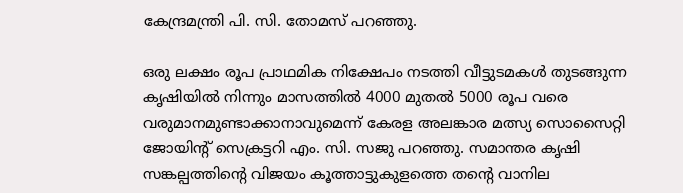കേന്ദ്രമന്ത്രി പി. സി. തോമസ് പറഞ്ഞു.

ഒരു ലക്ഷം രൂപ പ്രാഥമിക നിക്ഷേപം നടത്തി വീട്ടുടമകള്‍ തുടങ്ങുന്ന കൃഷിയില്‍ നിന്നും മാസത്തില്‍ 4000 മുതല്‍ 5000 രൂപ വരെ വരുമാനമുണ്ടാക്കാനാവുമെന്ന് കേരള അലങ്കാര മത്സ്യ സൊസൈറ്റി ജോയിന്റ് സെക്രട്ടറി എം. സി. സജു പറഞ്ഞു. സമാന്തര കൃഷി സങ്കല്പത്തിന്റെ വിജയം കൂത്താട്ടുകുളത്തെ തന്റെ വാനില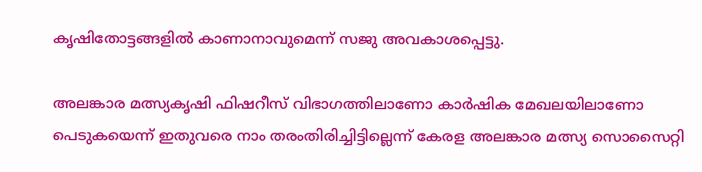കൃഷിതോട്ടങ്ങളില്‍ കാണാനാവുമെന്ന് സജു അവകാശപ്പെട്ടു.

അലങ്കാര മത്സ്യകൃഷി ഫിഷറീസ് വിഭാഗത്തിലാണോ കാര്‍ഷിക മേഖലയിലാണോ പെടുകയെന്ന് ഇതുവരെ നാം തരംതിരിച്ചിട്ടില്ലെന്ന് കേരള അലങ്കാര മത്സ്യ സൊസൈറ്റി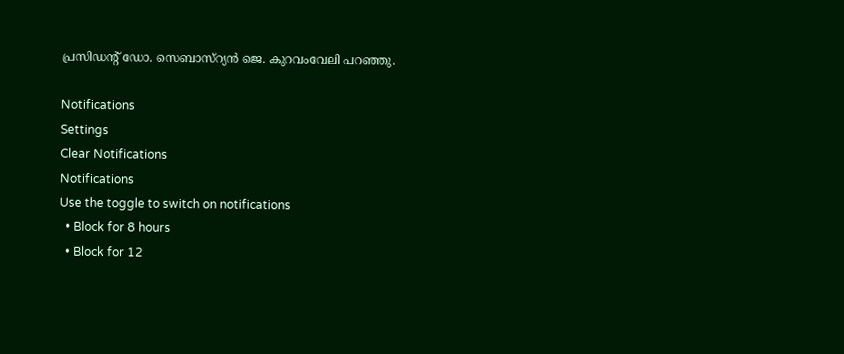പ്രസിഡന്റ് ഡോ. സെബാസ്റ്യന്‍ ജെ. കുറവംവേലി പറഞ്ഞു.

Notifications
Settings
Clear Notifications
Notifications
Use the toggle to switch on notifications
  • Block for 8 hours
  • Block for 12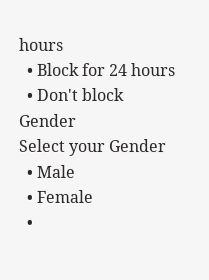hours
  • Block for 24 hours
  • Don't block
Gender
Select your Gender
  • Male
  • Female
  •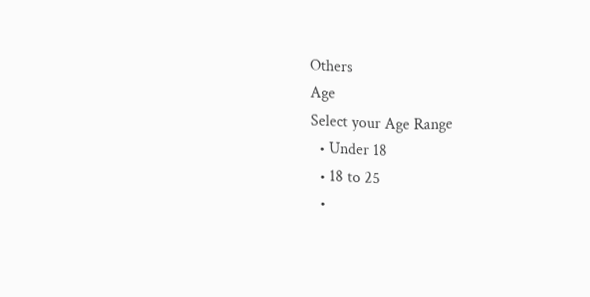Others
Age
Select your Age Range
  • Under 18
  • 18 to 25
  •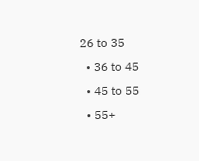26 to 35
  • 36 to 45
  • 45 to 55
  • 55+